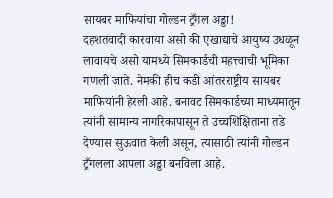सायबर माफियांचा गोल्डन ट्रँगल अड्डा!
दहशतवादी कारवाया असो की एखाद्याचे आयुष्य उधळून लावायचे असो यामध्ये सिमकार्डची महत्त्वाची भूमिका गणली जाते. नेमकी हीच कडी आंतरराष्ट्रीय सायबर माफियांनी हेरली आहे. बनावट सिमकार्डच्या माध्यमातून त्यांनी सामान्य नागरिकापासून ते उच्चशिक्षिताना तडे देण्यास सुऊवात केली असून, त्यासाठी त्यांनी गोल्डन ट्रँगलला आपला अड्डा बनविला आहे.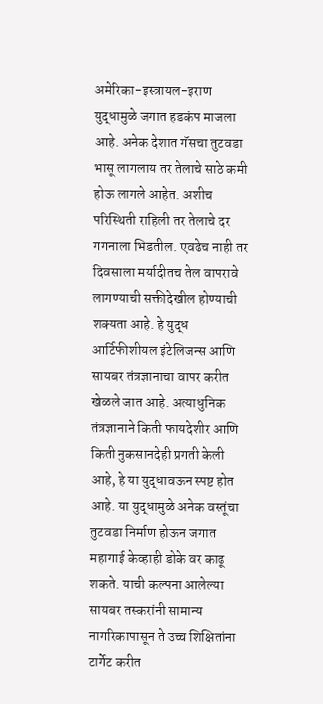अमेरिका-इस्त्रायल-इराण युद्धामुळे जगात हडकंप माजला आहे. अनेक देशात गॅसचा तुटवडा भासू लागलाय तर तेलाचे साठे कमी होऊ लागले आहेत. अशीच परिस्थिती राहिली तर तेलाचे दर गगनाला भिडतील. एवढेच नाही तर दिवसाला मर्यादीतच तेल वापरावे लागण्याची सक्तीदेखील होण्याची शक्यता आहे. हे युद्ध आर्टिफीशीयल इंटेलिजन्स आणि सायबर तंत्रज्ञानाचा वापर करीत खेळले जात आहे. अत्याधुनिक तंत्रज्ञानाने किती फायदेशीर आणि किती नुकसानदेही प्रगती केली आहे, हे या युद्धावऊन स्पष्ट होत आहे. या युद्धामुळे अनेक वस्तूंचा तुटवडा निर्माण होऊन जगात महागाई केव्हाही डोके वर काढू शकते. याची कल्पना आलेल्या सायबर तस्करांनी सामान्य नागरिकापासून ते उच्च शिक्षितांना टार्गेट करीत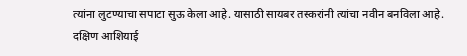त्यांना लुटण्याचा सपाटा सुऊ केला आहे. यासाठी सायबर तस्करांनी त्यांचा नवीन बनविला आहे.
दक्षिण आशियाई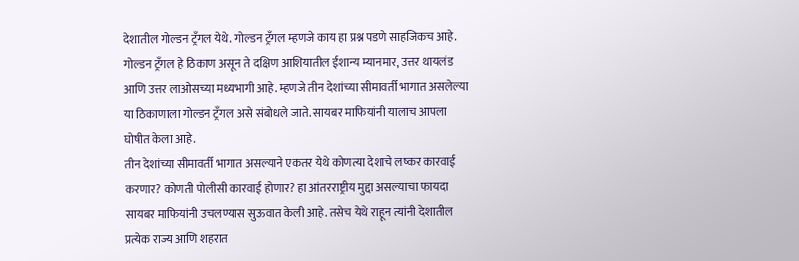देशातील गोल्डन ट्रँगल येथे. गोल्डन ट्रँगल म्हणजे काय हा प्रश्न पडणे साहजिकच आहे. गोल्डन ट्रँगल हे ठिकाण असून ते दक्षिण आशियातील ईशान्य म्यानमार, उत्तर थायलंड आणि उत्तर लाओसच्या मध्यभागी आहे. म्हणजे तीन देशांच्या सीमावर्ती भागात असलेल्या या ठिकाणाला गोल्डन ट्रँगल असे संबोधले जाते. सायबर माफियांनी यालाच आपला घोषीत केला आहे.
तीन देशांच्या सीमावर्ती भागात असल्याने एकतर येथे कोणत्या देशाचे लष्कर कारवाई करणार? कोणती पोलीसी कारवाई होणार? हा आंतरराष्ट्रीय मुद्दा असल्याचा फायदा सायबर माफियांनी उचलण्यास सुऊवात केली आहे. तसेच येथे राहून त्यांनी देशातील प्रत्येक राज्य आणि शहरात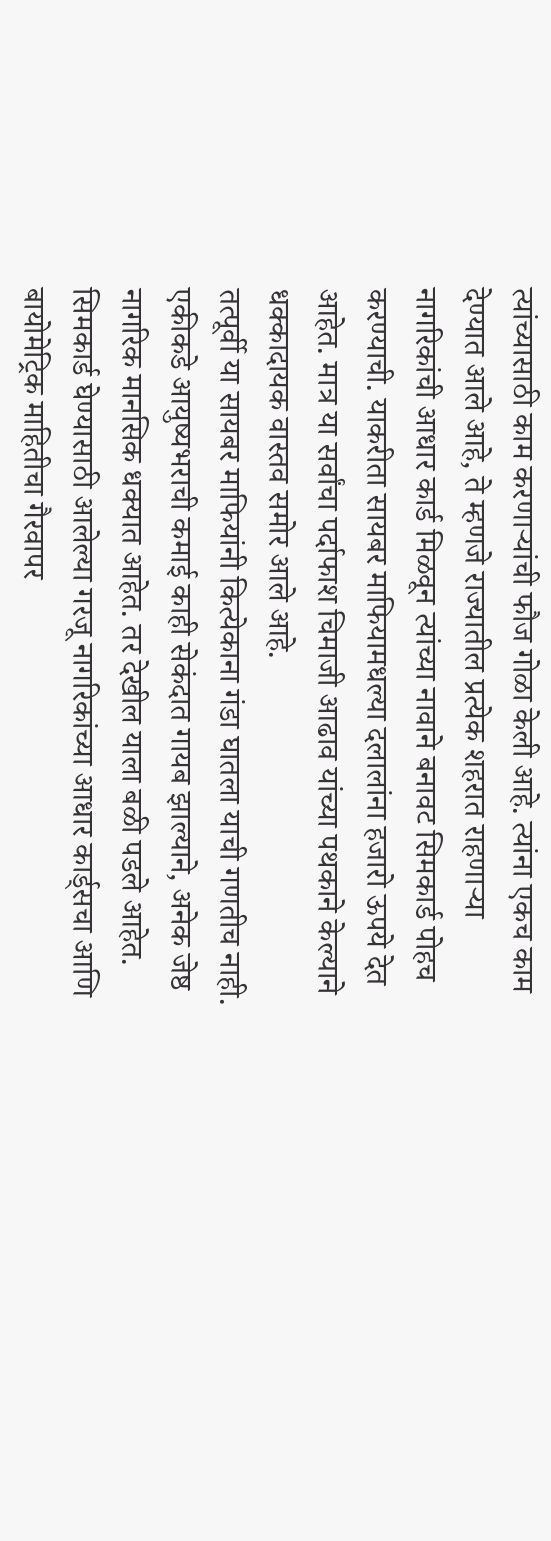त्यांच्यासाठी काम करणाऱ्यांची फौज गोळा केली आहे. त्यांना एकच काम देण्यात आले आहे, ते म्हणजे राज्यातील प्रत्येक शहरात राहणाऱ्या नागरिकांची आधार कार्ड मिळवून त्यांच्या नावाने बनावट सिमकार्ड पोहच करण्याची. याकरीता सायबर माफियामधल्या दलालांना हजारो ऊपये देत आहेत. मात्र या सर्वांचा पर्दाफाश चिमाजी आढाव यांच्या पथकाने केल्याने धक्कादायक वास्तव समोर आले आहे.
तत्पूर्वी या सायबर माफियांनी कित्येकाना गंडा घातला याची गणतीच नाही. एकीकडे आयुष्यभराची कमाई काही सेकंदात गायब झाल्याने, अनेक जेष्ठ नागरिक मानसिक धक्यात आहेत. तर देखील याला बळी पडले आहेत. सिमकार्ड घेण्यासाठी आलेल्या गरजू नागरिकांच्या आधार कार्ड्सचा आणि बायोमेट्रिक माहितीचा गैरवापर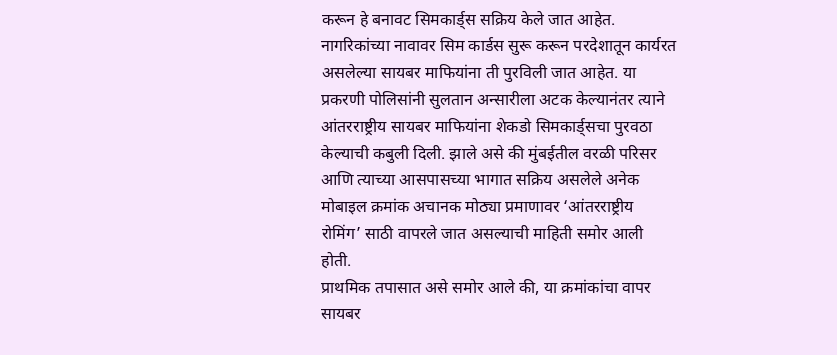करून हे बनावट सिमकार्ड्स सक्रिय केले जात आहेत. नागरिकांच्या नावावर सिम कार्डस सुरू करून परदेशातून कार्यरत असलेल्या सायबर माफियांना ती पुरविली जात आहेत. या प्रकरणी पोलिसांनी सुलतान अन्सारीला अटक केल्यानंतर त्याने आंतरराष्ट्रीय सायबर माफियांना शेकडो सिमकार्ड्सचा पुरवठा केल्याची कबुली दिली. झाले असे की मुंबईतील वरळी परिसर आणि त्याच्या आसपासच्या भागात सक्रिय असलेले अनेक मोबाइल क्रमांक अचानक मोठ्या प्रमाणावर ‘आंतरराष्ट्रीय रोमिंग’ साठी वापरले जात असल्याची माहिती समोर आली होती.
प्राथमिक तपासात असे समोर आले की, या क्रमांकांचा वापर सायबर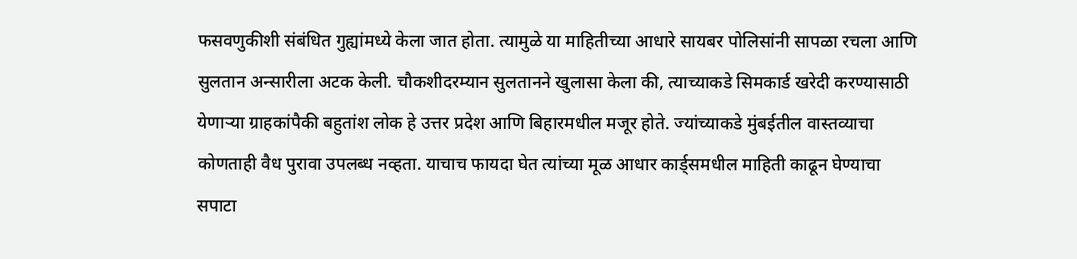फसवणुकीशी संबंधित गुह्यांमध्ये केला जात होता. त्यामुळे या माहितीच्या आधारे सायबर पोलिसांनी सापळा रचला आणि सुलतान अन्सारीला अटक केली. चौकशीदरम्यान सुलतानने खुलासा केला की, त्याच्याकडे सिमकार्ड खरेदी करण्यासाठी येणाऱ्या ग्राहकांपैकी बहुतांश लोक हे उत्तर प्रदेश आणि बिहारमधील मजूर होते. ज्यांच्याकडे मुंबईतील वास्तव्याचा कोणताही वैध पुरावा उपलब्ध नव्हता. याचाच फायदा घेत त्यांच्या मूळ आधार कार्ड्समधील माहिती काढून घेण्याचा सपाटा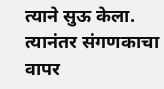त्याने सुऊ केला. त्यानंतर संगणकाचा वापर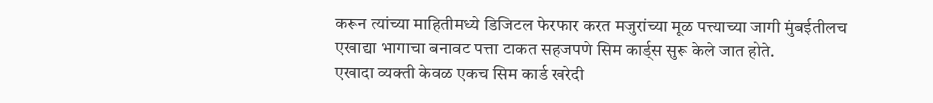करून त्यांच्या माहितीमध्ये डिजिटल फेरफार करत मजुरांच्या मूळ पत्त्याच्या जागी मुंबईतीलच एखाद्या भागाचा बनावट पत्ता टाकत सहजपणे सिम कार्ड्स सुरू केले जात होते.
एखादा व्यक्ती केवळ एकच सिम कार्ड खरेदी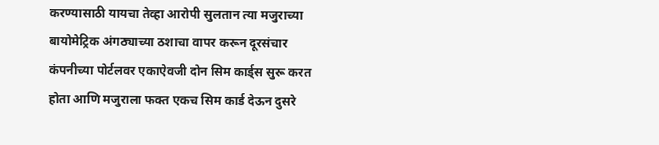करण्यासाठी यायचा तेव्हा आरोपी सुलतान त्या मजुराच्या बायोमेट्रिक अंगठ्याच्या ठशाचा वापर करून दूरसंचार कंपनीच्या पोर्टलवर एकाऐवजी दोन सिम कार्ड्स सुरू करत होता आणि मजुराला फक्त एकच सिम कार्ड देऊन दुसरे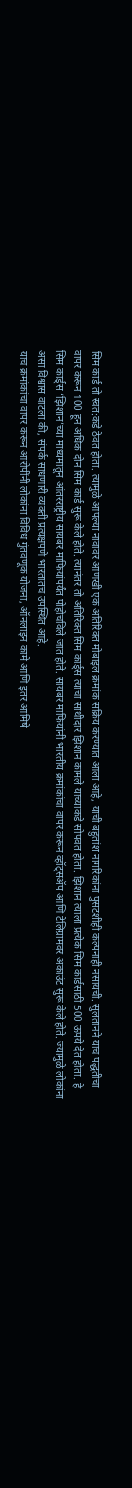सिम कार्ड तो स्वत:कडे ठेवत होता. त्यामुळे आपल्या नावावर आणखी एक अतिरिक्त मोबाइल क्रमांक सक्रिय करण्यात आला आहे, याची बहुतांश नागरिकांना पुसटशीही कल्पनाही नसायची. सुलतानने याच पद्धतीचा वापर करून 100 हून अधिक दोन सिम कार्ड सुरू केले होते. त्यानंतर तो अतिरिक्त सिम कार्ड्स त्याचा साथीदार झिशान कामले याच्याकडे सोपवत होता. झिशान त्याला प्रत्येक सिम कार्डसाठी 500 ऊपये देत होता. हे सिम कार्ड्स ‘झिशान’च्या माध्यमातून आंतरराष्ट्रीय सायबर माफियांपर्यंत पोहोचविले जात होते. सायबर माफियांनी भारतीय क्रमांकांचा वापर करून व्हॉट्सॲप आणि टेलिग्रामवर अकाउंट सुरू केले होते. ज्यामुळे लोकांना असा विश्वास वाटला की, संपर्क साधणारी व्यक्ती प्रत्यक्षपणे भारतातच उपस्थित आहे.
याच क्रमांकांचा वापर करून आरोपींनी लोकांना विविध गुंतवणूक योजना, ऑनलाइन कामे आणि इतर आमिषे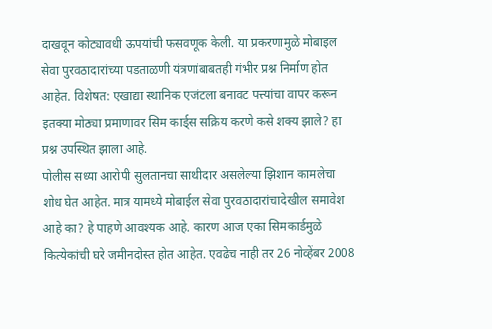दाखवून कोट्यावधी ऊपयांची फसवणूक केली. या प्रकरणामुळे मोबाइल सेवा पुरवठादारांच्या पडताळणी यंत्रणांबाबतही गंभीर प्रश्न निर्माण होत आहेत. विशेषत: एखाद्या स्थानिक एजंटला बनावट पत्त्यांचा वापर करून इतक्या मोठ्या प्रमाणावर सिम कार्ड्स सक्रिय करणे कसे शक्य झाले? हा प्रश्न उपस्थित झाला आहे.
पोलीस सध्या आरोपी सुलतानचा साथीदार असलेल्या झिशान कामलेचा शोध घेत आहेत. मात्र यामध्ये मोबाईल सेवा पुरवठादारांचादेखील समावेश आहे का? हे पाहणे आवश्यक आहे. कारण आज एका सिमकार्डमुळे कित्येकांची घरे जमीनदोस्त होत आहेत. एवढेच नाही तर 26 नोव्हेंबर 2008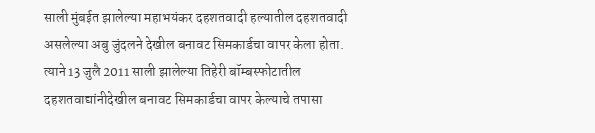साली मुंबईत झालेल्या महाभयंकर दहशतवादी हल्यातील दहशतवादी असलेल्या अबु जुंदलने देखील बनावट सिमकार्डचा वापर केला होता. त्याने 13 जुलै 2011 साली झालेल्या तिहेरी बॉम्बस्फोटातील दहशतवाद्यांनीदेखील बनावट सिमकार्डचा वापर केल्याचे तपासा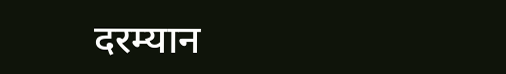दरम्यान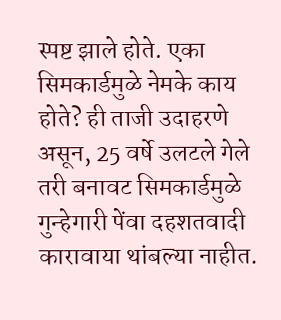स्पष्ट झाले होते. एका सिमकार्डमुळे नेमके काय होते? ही ताजी उदाहरणे असून, 25 वर्षे उलटले गेले तरी बनावट सिमकार्डमुळे गुन्हेगारी पेंवा दहशतवादी कारावाया थांबल्या नाहीत.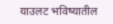याउलट भविष्यातील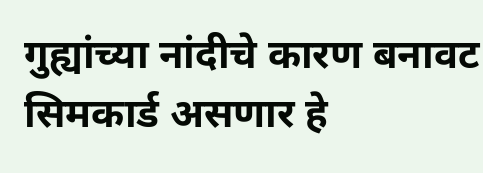गुह्यांच्या नांदीचे कारण बनावट सिमकार्ड असणार हे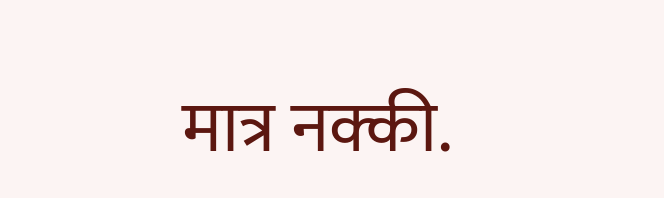मात्र नक्की.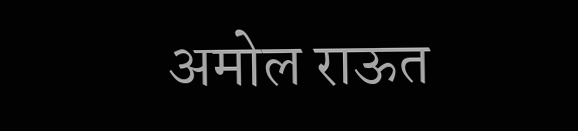अमोल राऊत